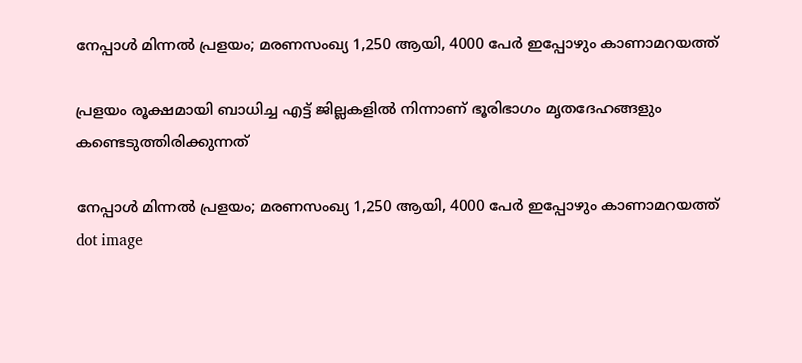നേപ്പാള്‍ മിന്നല്‍ പ്രളയം; മരണസംഖ്യ 1,250 ആയി, 4000 പേര്‍ ഇപ്പോഴും കാണാമറയത്ത്

പ്രളയം രൂക്ഷമായി ബാധിച്ച എട്ട് ജില്ലകളില്‍ നിന്നാണ് ഭൂരിഭാഗം മൃതദേഹങ്ങളും കണ്ടെടുത്തിരിക്കുന്നത്

നേപ്പാള്‍ മിന്നല്‍ പ്രളയം; മരണസംഖ്യ 1,250 ആയി, 4000 പേര്‍ ഇപ്പോഴും കാണാമറയത്ത്
dot image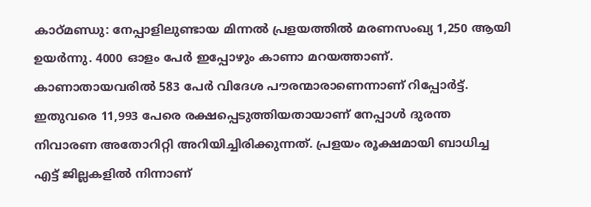കാഠ്മണ്ഡു: നേപ്പാളിലുണ്ടായ മിന്നല്‍ പ്രളയത്തില്‍ മരണസംഖ്യ 1,250 ആയി ഉയര്‍ന്നു. 4000 ഓളം പേര്‍ ഇപ്പോഴും കാണാ മറയത്താണ്. കാണാതായവരില്‍ 583 പേര്‍ വിദേശ പൗരന്മാരാണെന്നാണ് റിപ്പോര്‍ട്ട്. ഇതുവരെ 11,993 പേരെ രക്ഷപ്പെടുത്തിയതായാണ് നേപ്പാള്‍ ദുരന്ത നിവാരണ അതോറിറ്റി അറിയിച്ചിരിക്കുന്നത്. പ്രളയം രൂക്ഷമായി ബാധിച്ച എട്ട് ജില്ലകളില്‍ നിന്നാണ്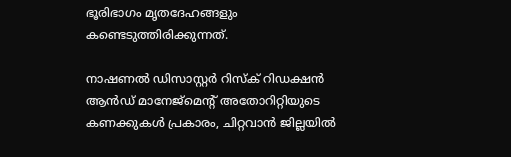ഭൂരിഭാഗം മൃതദേഹങ്ങളും കണ്ടെടുത്തിരിക്കുന്നത്.

നാഷണല്‍ ഡിസാസ്റ്റര്‍ റിസ്‌ക് റിഡക്ഷന്‍ ആന്‍ഡ് മാനേജ്മെന്റ് അതോറിറ്റിയുടെ കണക്കുകള്‍ പ്രകാരം, ചിറ്റവാന്‍ ജില്ലയില്‍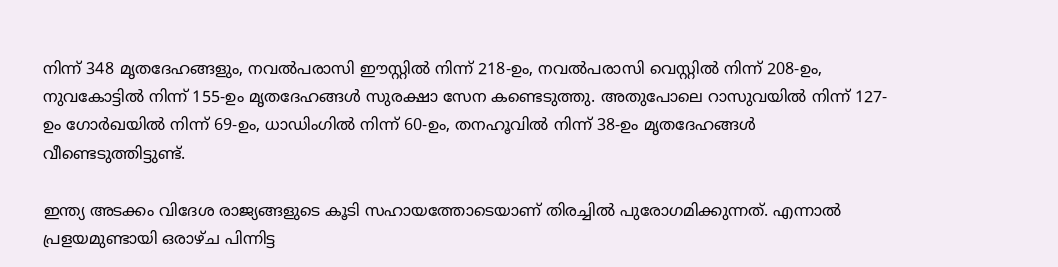നിന്ന് 348 മൃതദേഹങ്ങളും, നവല്‍പരാസി ഈസ്റ്റില്‍ നിന്ന് 218-ഉം, നവല്‍പരാസി വെസ്റ്റില്‍ നിന്ന് 208-ഉം, നുവകോട്ടില്‍ നിന്ന് 155-ഉം മൃതദേഹങ്ങള്‍ സുരക്ഷാ സേന കണ്ടെടുത്തു. അതുപോലെ റാസുവയില്‍ നിന്ന് 127-ഉം ഗോര്‍ഖയില്‍ നിന്ന് 69-ഉം, ധാഡിംഗില്‍ നിന്ന് 60-ഉം, തനഹൂവില്‍ നിന്ന് 38-ഉം മൃതദേഹങ്ങള്‍ വീണ്ടെടുത്തിട്ടുണ്ട്.

ഇന്ത്യ അടക്കം വിദേശ രാജ്യങ്ങളുടെ കൂടി സഹായത്തോടെയാണ് തിരച്ചില്‍ പുരോഗമിക്കുന്നത്. എന്നാല്‍ പ്രളയമുണ്ടായി ഒരാഴ്ച പിന്നിട്ട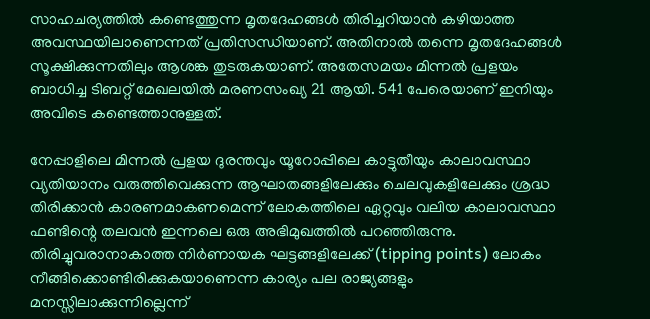സാഹചര്യത്തില്‍ കണ്ടെത്തുന്ന മൃതദേഹങ്ങള്‍ തിരിച്ചറിയാന്‍ കഴിയാത്ത അവസ്ഥയിലാണെന്നത് പ്രതിസന്ധിയാണ്. അതിനാല്‍ തന്നെ മൃതദേഹങ്ങള്‍ സൂക്ഷിക്കുന്നതിലും ആശങ്ക തുടരുകയാണ്. അതേസമയം മിന്നല്‍ പ്രളയം ബാധിച്ച ടിബറ്റ് മേഖലയില്‍ മരണസംഖ്യ 21 ആയി. 541 പേരെയാണ് ഇനിയും അവിടെ കണ്ടെത്താനുള്ളത്.

നേപ്പാളിലെ മിന്നല്‍ പ്രളയ ദുരന്തവും യൂറോപ്പിലെ കാട്ടുതീയും കാലാവസ്ഥാ വ്യതിയാനം വരുത്തിവെക്കുന്ന ആഘാതങ്ങളിലേക്കും ചെലവുകളിലേക്കും ശ്രദ്ധ തിരിക്കാന്‍ കാരണമാകണമെന്ന് ലോകത്തിലെ ഏറ്റവും വലിയ കാലാവസ്ഥാ ഫണ്ടിന്റെ തലവന്‍ ഇന്നലെ ഒരു അഭിമുഖത്തില്‍ പറഞ്ഞിരുന്നു. തിരിച്ചുവരാനാകാത്ത നിര്‍ണായക ഘട്ടങ്ങളിലേക്ക് (tipping points) ലോകം നീങ്ങിക്കൊണ്ടിരിക്കുകയാണെന്ന കാര്യം പല രാജ്യങ്ങളും മനസ്സിലാക്കുന്നില്ലെന്ന്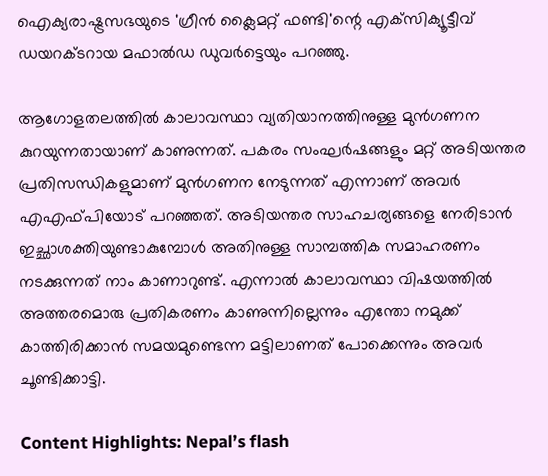ഐക്യരാഷ്ട്രസഭയുടെ 'ഗ്രീന്‍ ക്ലൈമറ്റ് ഫണ്ടി'ന്റെ എക്‌സിക്യൂട്ടീവ് ഡയറക്ടറായ മഫാല്‍ഡ ഡുവര്‍ട്ടെയും പറഞ്ഞു.

ആഗോളതലത്തില്‍ കാലാവസ്ഥാ വ്യതിയാനത്തിനുള്ള മുന്‍ഗണന കുറയുന്നതായാണ് കാണുന്നത്. പകരം സംഘര്‍ഷങ്ങളും മറ്റ് അടിയന്തര പ്രതിസന്ധികളുമാണ് മുന്‍ഗണന നേടുന്നത് എന്നാണ് അവര്‍ എഎഫ്പിയോട് പറഞ്ഞത്. അടിയന്തര സാഹചര്യങ്ങളെ നേരിടാന്‍ ഇച്ഛാശക്തിയുണ്ടാകുമ്പോള്‍ അതിനുള്ള സാമ്പത്തിക സമാഹരണം നടക്കുന്നത് നാം കാണാറുണ്ട്. എന്നാല്‍ കാലാവസ്ഥാ വിഷയത്തില്‍ അത്തരമൊരു പ്രതികരണം കാണുന്നില്ലെന്നും എന്തോ നമുക്ക് കാത്തിരിക്കാന്‍ സമയമുണ്ടെന്ന മട്ടിലാണത് പോക്കെന്നും അവര്‍ ചൂണ്ടിക്കാട്ടി.

Content Highlights: Nepal’s flash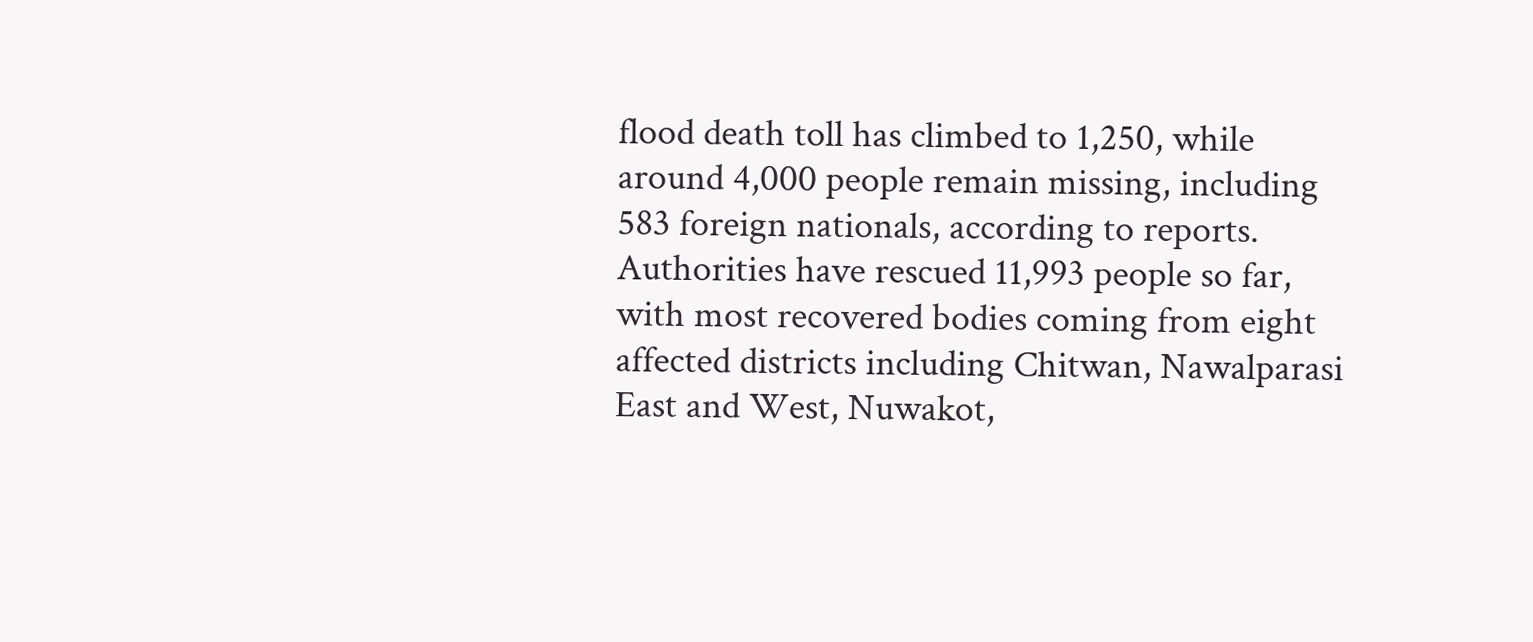flood death toll has climbed to 1,250, while around 4,000 people remain missing, including 583 foreign nationals, according to reports. Authorities have rescued 11,993 people so far, with most recovered bodies coming from eight affected districts including Chitwan, Nawalparasi East and West, Nuwakot,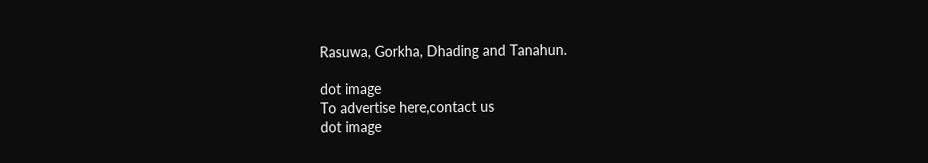Rasuwa, Gorkha, Dhading and Tanahun.

dot image
To advertise here,contact us
dot image